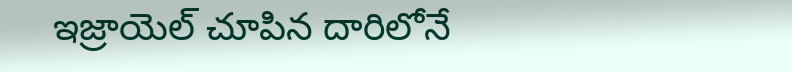ఇజ్రాయెల్ చూపిన దారిలోనే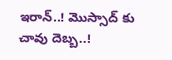ఇరాన్..! మొస్సాద్ కు చావు దెబ్బ..!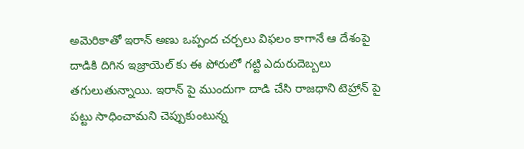అమెరికాతో ఇరాన్ అణు ఒప్పంద చర్చలు విఫలం కాగానే ఆ దేశంపై దాడికి దిగిన ఇజ్రాయెల్ కు ఈ పోరులో గట్టి ఎదురుదెబ్బలు తగులుతున్నాయి. ఇరాన్ పై ముందుగా దాడి చేసి రాజధాని టెహ్రాన్ పై పట్టు సాధించామని చెప్పుకుంటున్న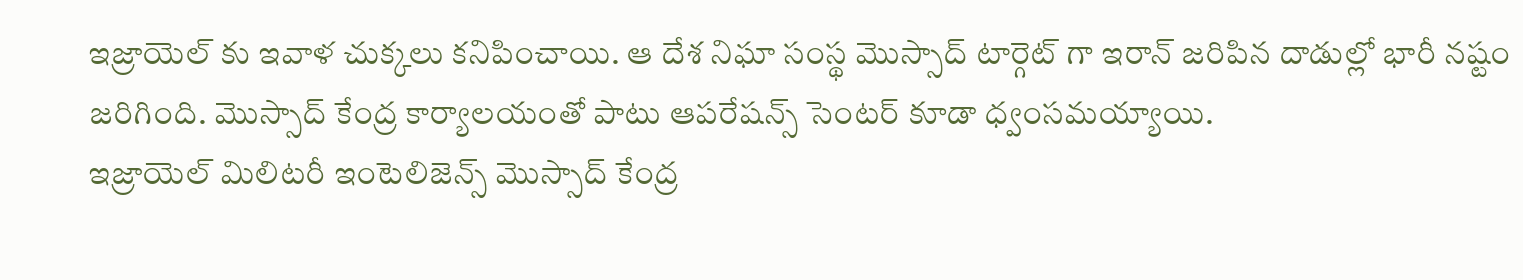ఇజ్రాయెల్ కు ఇవాళ చుక్కలు కనిపించాయి. ఆ దేశ నిఘా సంస్థ మొస్సాద్ టార్గెట్ గా ఇరాన్ జరిపిన దాడుల్లో భారీ నష్టం జరిగింది. మొస్సాద్ కేంద్ర కార్యాలయంతో పాటు ఆపరేషన్స్ సెంటర్ కూడా ధ్వంసమయ్యాయి.
ఇజ్రాయెల్ మిలిటరీ ఇంటెలిజెన్స్ మొస్సాద్ కేంద్ర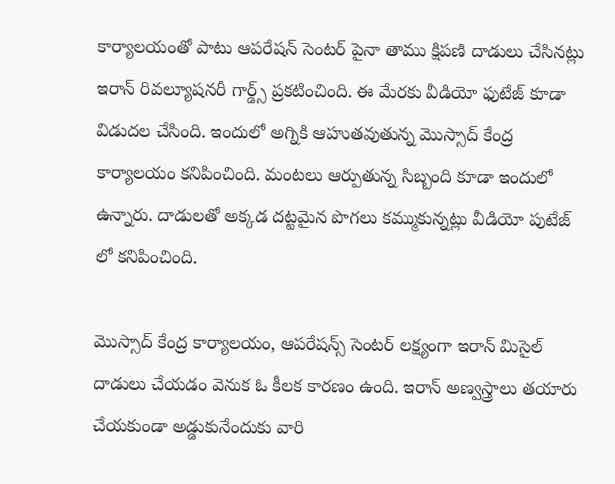కార్యాలయంతో పాటు ఆపరేషన్ సెంటర్ పైనా తాము క్షిపణి దాడులు చేసినట్లు ఇరాన్ రివల్యూషనరీ గార్డ్స్ ప్రకటించింది. ఈ మేరకు వీడియో ఫుటేజ్ కూడా విడుదల చేసింది. ఇందులో అగ్నికి ఆహుతవుతున్న మొస్సాద్ కేంద్ర కార్యాలయం కనిపించింది. మంటలు ఆర్పుతున్న సిబ్బంది కూడా ఇందులో ఉన్నారు. దాడులతో అక్కడ దట్టమైన పొగలు కమ్ముకున్నట్లు వీడియో పుటేజ్ లో కనిపించింది.

మొస్సాద్ కేంద్ర కార్యాలయం, ఆపరేషన్స్ సెంటర్ లక్ష్యంగా ఇరాన్ మిసైల్ దాడులు చేయడం వెనుక ఓ కీలక కారణం ఉంది. ఇరాన్ అణ్వస్త్రాలు తయారు చేయకుండా అడ్డుకునేందుకు వారి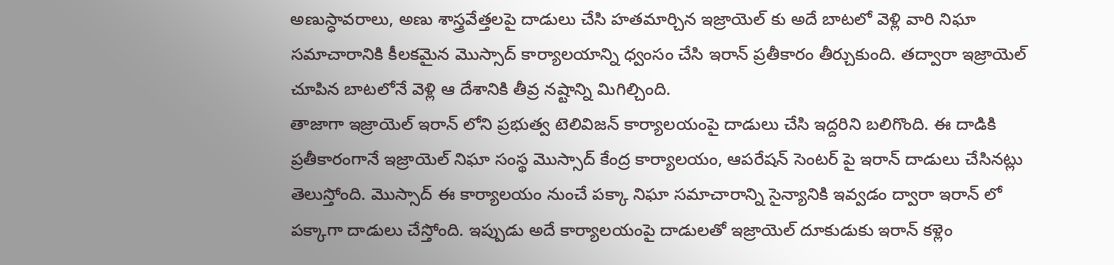అణుస్ధావరాలు, అణు శాస్త్రవేత్తలపై దాడులు చేసి హతమార్చిన ఇజ్రాయెల్ కు అదే బాటలో వెళ్లి వారి నిఘా సమాచారానికి కీలకమైన మొస్సాద్ కార్యాలయాన్ని ధ్వంసం చేసి ఇరాన్ ప్రతీకారం తీర్చుకుంది. తద్వారా ఇజ్రాయెల్ చూపిన బాటలోనే వెళ్లి ఆ దేశానికి తీవ్ర నష్టాన్ని మిగిల్చింది.
తాజాగా ఇజ్రాయెల్ ఇరాన్ లోని ప్రభుత్వ టెలివిజన్ కార్యాలయంపై దాడులు చేసి ఇద్దరిని బలిగొంది. ఈ దాడికి ప్రతీకారంగానే ఇజ్రాయెల్ నిఘా సంస్థ మొస్సాద్ కేంద్ర కార్యాలయం, ఆపరేషన్ సెంటర్ పై ఇరాన్ దాడులు చేసినట్లు తెలుస్తోంది. మొస్సాద్ ఈ కార్యాలయం నుంచే పక్కా నిఘా సమాచారాన్ని సైన్యానికి ఇవ్వడం ద్వారా ఇరాన్ లో పక్కాగా దాడులు చేస్తోంది. ఇప్పుడు అదే కార్యాలయంపై దాడులతో ఇజ్రాయెల్ దూకుడుకు ఇరాన్ కళ్లెం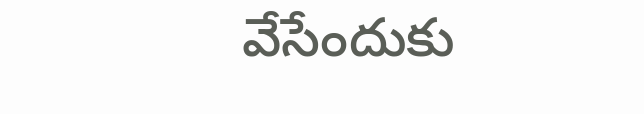వేసేందుకు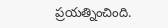ప్రయత్నించింది.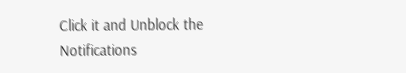Click it and Unblock the Notifications